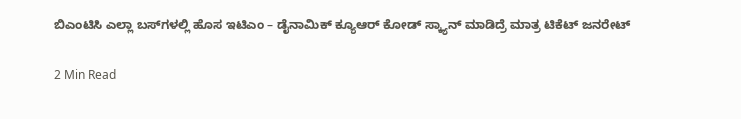ಬಿಎಂಟಿಸಿ ಎಲ್ಲಾ ಬಸ್‌ಗಳಲ್ಲಿ ಹೊಸ ಇಟಿಎಂ – ಡೈನಾಮಿಕ್ ಕ್ಯೂಆರ್ ಕೋಡ್ ಸ್ಕ್ಯಾನ್ ಮಾಡಿದ್ರೆ ಮಾತ್ರ ಟಿಕೆಟ್ ಜನರೇಟ್

2 Min Read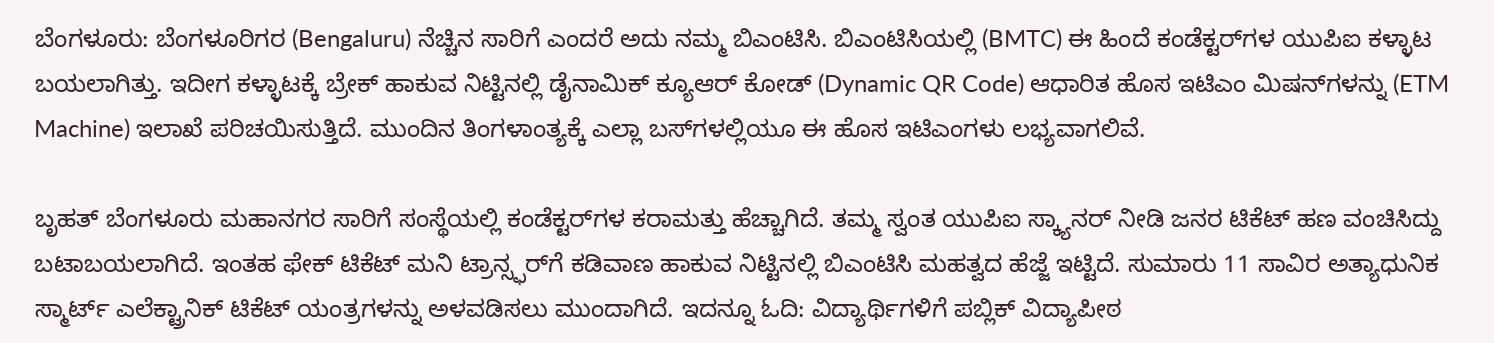ಬೆಂಗಳೂರು: ಬೆಂಗಳೂರಿಗರ (Bengaluru) ನೆಚ್ಚಿನ ಸಾರಿಗೆ ಎಂದರೆ ಅದು ನಮ್ಮ ಬಿಎಂಟಿಸಿ. ಬಿಎಂಟಿಸಿಯಲ್ಲಿ (BMTC) ಈ ಹಿಂದೆ ಕಂಡೆಕ್ಟರ್‌ಗಳ ಯುಪಿಐ ಕಳ್ಳಾಟ ಬಯಲಾಗಿತ್ತು. ಇದೀಗ ಕಳ್ಳಾಟಕ್ಕೆ ಬ್ರೇಕ್ ಹಾಕುವ ನಿಟ್ಟಿನಲ್ಲಿ ಡೈನಾಮಿಕ್ ಕ್ಯೂಆರ್ ಕೋಡ್ (Dynamic QR Code) ಆಧಾರಿತ ಹೊಸ ಇಟಿಎಂ ಮಿಷನ್‌ಗಳನ್ನು (ETM Machine) ಇಲಾಖೆ ಪರಿಚಯಿಸುತ್ತಿದೆ. ಮುಂದಿನ ತಿಂಗಳಾಂತ್ಯಕ್ಕೆ ಎಲ್ಲಾ ಬಸ್‌ಗಳಲ್ಲಿಯೂ ಈ ಹೊಸ ಇಟಿಎಂಗಳು ಲಭ್ಯವಾಗಲಿವೆ.

ಬೃಹತ್ ಬೆಂಗಳೂರು ಮಹಾನಗರ ಸಾರಿಗೆ ಸಂಸ್ಥೆಯಲ್ಲಿ ಕಂಡೆಕ್ಟರ್‌ಗಳ ಕರಾಮತ್ತು ಹೆಚ್ಚಾಗಿದೆ. ತಮ್ಮ ಸ್ವಂತ ಯುಪಿಐ ಸ್ಕ್ಯಾನರ್ ನೀಡಿ ಜನರ ಟಿಕೆಟ್ ಹಣ ವಂಚಿಸಿದ್ದು ಬಟಾಬಯಲಾಗಿದೆ. ಇಂತಹ ಫೇಕ್ ಟಿಕೆಟ್ ಮನಿ ಟ್ರಾನ್ಸ್ಫರ್‌ಗೆ ಕಡಿವಾಣ ಹಾಕುವ ನಿಟ್ಟಿನಲ್ಲಿ ಬಿಎಂಟಿಸಿ ಮಹತ್ವದ ಹೆಜ್ಜೆ ಇಟ್ಟಿದೆ. ಸುಮಾರು 11 ಸಾವಿರ ಅತ್ಯಾಧುನಿಕ ಸ್ಮಾರ್ಟ್ ಎಲೆಕ್ಟ್ರಾನಿಕ್ ಟಿಕೆಟ್ ಯಂತ್ರಗಳನ್ನು ಅಳವಡಿಸಲು ಮುಂದಾಗಿದೆ. ಇದನ್ನೂ ಓದಿ: ವಿದ್ಯಾರ್ಥಿಗಳಿಗೆ ಪಬ್ಲಿಕ್ ವಿದ್ಯಾಪೀಠ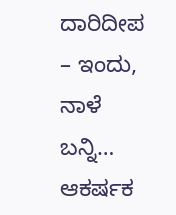ದಾರಿದೀಪ – ಇಂದು, ನಾಳೆ ಬನ್ನಿ… ಆಕರ್ಷಕ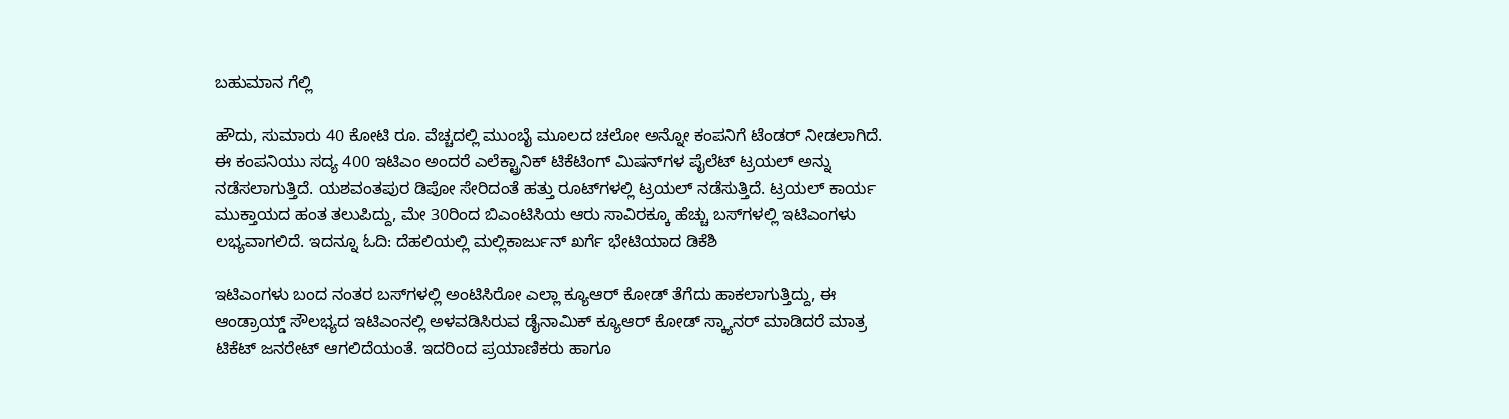ಬಹುಮಾನ ಗೆಲ್ಲಿ

ಹೌದು, ಸುಮಾರು 40 ಕೋಟಿ ರೂ. ವೆಚ್ಚದಲ್ಲಿ ಮುಂಬೈ ಮೂಲದ ಚಲೋ ಅನ್ನೋ ಕಂಪನಿಗೆ ಟೆಂಡರ್ ನೀಡಲಾಗಿದೆ. ಈ ಕಂಪನಿಯು ಸದ್ಯ 400 ಇಟಿಎಂ ಅಂದರೆ ಎಲೆಕ್ಟ್ರಾನಿಕ್ ಟಿಕೆಟಿಂಗ್ ಮಿಷನ್‌ಗಳ ಪೈಲೆಟ್ ಟ್ರಯಲ್ ಅನ್ನು ನಡೆಸಲಾಗುತ್ತಿದೆ. ಯಶವಂತಪುರ ಡಿಪೋ ಸೇರಿದಂತೆ ಹತ್ತು ರೂಟ್‌ಗಳಲ್ಲಿ ಟ್ರಯಲ್ ನಡೆಸುತ್ತಿದೆ. ಟ್ರಯಲ್ ಕಾರ್ಯ ಮುಕ್ತಾಯದ ಹಂತ ತಲುಪಿದ್ದು, ಮೇ 30ರಿಂದ ಬಿಎಂಟಿಸಿಯ ಆರು ಸಾವಿರಕ್ಕೂ ಹೆಚ್ಚು ಬಸ್‌ಗಳಲ್ಲಿ ಇಟಿಎಂಗಳು ಲಭ್ಯವಾಗಲಿದೆ. ಇದನ್ನೂ ಓದಿ: ದೆಹಲಿಯಲ್ಲಿ ಮಲ್ಲಿಕಾರ್ಜುನ್‌ ಖರ್ಗೆ ಭೇಟಿಯಾದ ಡಿಕೆಶಿ

ಇಟಿಎಂಗಳು ಬಂದ ನಂತರ ಬಸ್‌ಗಳಲ್ಲಿ ಅಂಟಿಸಿರೋ ಎಲ್ಲಾ ಕ್ಯೂಆರ್ ಕೋಡ್ ತೆಗೆದು ಹಾಕಲಾಗುತ್ತಿದ್ದು, ಈ ಆಂಡ್ರಾಯ್ಡ್ ಸೌಲಭ್ಯದ ಇಟಿಎಂನಲ್ಲಿ ಅಳವಡಿಸಿರುವ ಡೈನಾಮಿಕ್ ಕ್ಯೂಆರ್ ಕೋಡ್ ಸ್ಕ್ಯಾನರ್ ಮಾಡಿದರೆ ಮಾತ್ರ ಟಿಕೆಟ್ ಜನರೇಟ್ ಆಗಲಿದೆಯಂತೆ. ಇದರಿಂದ ಪ್ರಯಾಣಿಕರು ಹಾಗೂ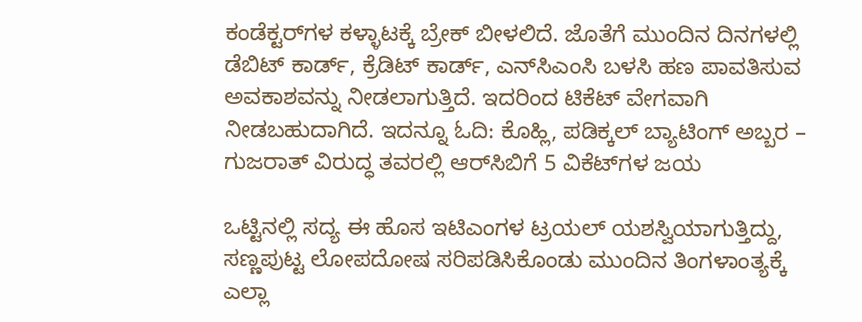ಕಂಡೆಕ್ಟರ್‌ಗಳ ಕಳ್ಳಾಟಕ್ಕೆ ಬ್ರೇಕ್ ಬೀಳಲಿದೆ. ಜೊತೆಗೆ ಮುಂದಿನ ದಿನಗಳಲ್ಲಿ ಡೆಬಿಟ್ ಕಾರ್ಡ್, ಕ್ರೆಡಿಟ್ ಕಾರ್ಡ್, ಎನ್‌ಸಿಎಂಸಿ ಬಳಸಿ ಹಣ ಪಾವತಿಸುವ ಅವಕಾಶವನ್ನು ನೀಡಲಾಗುತ್ತಿದೆ. ಇದರಿಂದ ಟಿಕೆಟ್ ವೇಗವಾಗಿ ನೀಡಬಹುದಾಗಿದೆ. ಇದನ್ನೂ ಓದಿ: ಕೊಹ್ಲಿ, ಪಡಿಕ್ಕಲ್‌ ಬ್ಯಾಟಿಂಗ್‌ ಅಬ್ಬರ – ಗುಜರಾತ್‌ ವಿರುದ್ಧ ತವರಲ್ಲಿ ಆರ್‌ಸಿಬಿಗೆ 5 ವಿಕೆಟ್‌ಗಳ ಜಯ

ಒಟ್ಟಿನಲ್ಲಿ ಸದ್ಯ ಈ ಹೊಸ ಇಟಿಎಂಗಳ ಟ್ರಯಲ್ ಯಶಸ್ವಿಯಾಗುತ್ತಿದ್ದು, ಸಣ್ಣಪುಟ್ಟ ಲೋಪದೋಷ ಸರಿಪಡಿಸಿಕೊಂಡು ಮುಂದಿನ ತಿಂಗಳಾಂತ್ಯಕ್ಕೆ ಎಲ್ಲಾ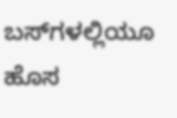ಬಸ್‌ಗಳಲ್ಲಿಯೂ ಹೊಸ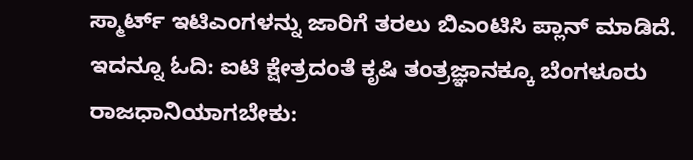ಸ್ಮಾರ್ಟ್ ಇಟಿಎಂಗಳನ್ನು ಜಾರಿಗೆ ತರಲು ಬಿಎಂಟಿಸಿ ಪ್ಲಾನ್ ಮಾಡಿದೆ. ಇದನ್ನೂ ಓದಿ: ಐಟಿ ಕ್ಷೇತ್ರದಂತೆ ಕೃಷಿ ತಂತ್ರಜ್ಞಾನಕ್ಕೂ ಬೆಂಗಳೂರು ರಾಜಧಾನಿಯಾಗಬೇಕು: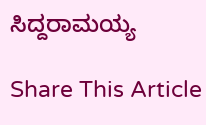ಸಿದ್ದರಾಮಯ್ಯ

Share This Article